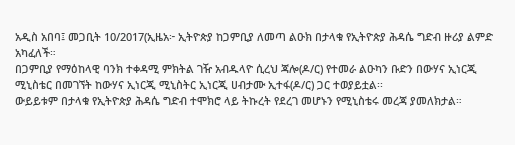አዲስ አበባ፤ መጋቢት 10/2017(ኢዜአ፦ ኢትዮጵያ ከጋምቢያ ለመጣ ልዑክ በታላቁ የኢትዮጵያ ሕዳሴ ግድብ ዙሪያ ልምድ አካፈለች።
በጋምቢያ የማዕከላዊ ባንክ ተቀዳሚ ምክትል ገዥ አብዱላዮ ሲረህ ጃሎ(ዶ/ር) የተመራ ልዑካን ቡድን በውሃና ኢነርጂ ሚኒስቴር በመገኘት ከውሃና ኢነርጂ ሚኒስትር ኢነርጂ ሀብታሙ ኢተፋ(ዶ/ር) ጋር ተወያይቷል፡፡
ውይይቱም በታላቁ የኢትዮጵያ ሕዳሴ ግድብ ተሞክሮ ላይ ትኩረት የደረገ መሆኑን የሚኒስቴሩ መረጃ ያመለክታል።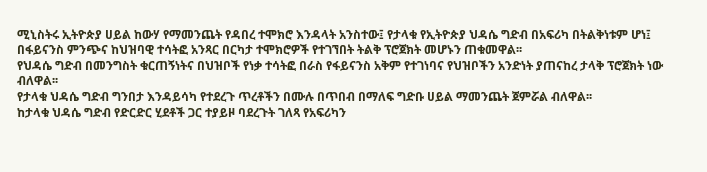ሚኒስትሩ ኢትዮጵያ ሀይል ከውሃ የማመንጨት የዳበረ ተሞክሮ እንዳላት አንስተው፤ የታላቁ የኢትዮጵያ ህዳሴ ግድብ በአፍሪካ በትልቅነቱም ሆነ፤ በፋይናንስ ምንጭና ከህዝባዊ ተሳትፎ አንጻር በርካታ ተሞክሮዎች የተገኘበት ትልቅ ፕሮጀክት መሆኑን ጠቁመዋል፡፡
የህዳሴ ግድብ በመንግስት ቁርጠኝነትና በህዝቦች የነቃ ተሳትፎ በራስ የፋይናንስ አቅም የተገነባና የህዝቦችን አንድነት ያጠናከረ ታላቅ ፕሮጀክት ነው ብለዋል፡፡
የታላቁ ህዳሴ ግድብ ግንበታ እንዳይሳካ የተደረጉ ጥረቶችን በሙሉ በጥበብ በማለፍ ግድቡ ሀይል ማመንጨት ጀምሯል ብለዋል፡፡
ከታላቁ ህዳሴ ግድብ የድርድር ሂደቶች ጋር ተያይዞ ባደረጉት ገለጻ የአፍሪካን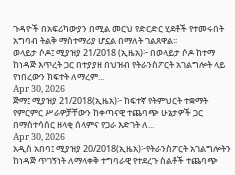ጉዳዮች በአፍሪካውያን በሚል መርህ የድርድር ሂደቶች የተመሩበት አግባብ ትልቅ ማስተማሪያ ሆኗል በማለት ገልጸዋል፡፡
ወላይታ ሶዶ፤ ሚያዝያ 21/2018 (ኢዜአ)፦ በወላይታ ሶዶ ከተማ ከነዳጅ እጥረት ጋር በተያያዘ በህዝብ የትራንስፖርት አገልግሎት ላይ የነበረውን ክፍተት ለማረም...
Apr 30, 2026
ጅማ፤ ሚያዝያ 21/2018(ኢዜአ)፦ ከፍተኛ የትምህርት ተቋማት የምርምር ሥራዎቻቸውን ከቀጣናዊ ተጨባጭ ሁኔታዎች ጋር በማስተሳሰር ዘላቂ ሰላምና የጋራ እድገት ለ...
Apr 30, 2026
አዲስ አበባ፤ ሚያዝያ 20/2018(ኢዜአ)፦የትራንስፖርት አገልግሎትን ከነዳጅ ጥገኝነት ለማላቀቅ ተግባራዊ የተደረጉ ስልቶች ተጨባጭ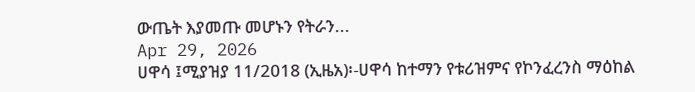ውጤት እያመጡ መሆኑን የትራን...
Apr 29, 2026
ሀዋሳ ፤ሚያዝያ 11/2018 (ኢዜአ)፡-ሀዋሳ ከተማን የቱሪዝምና የኮንፈረንስ ማዕከል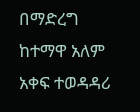በማድረግ ከተማዋ አለም አቀፍ ተወዳዳሪ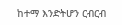ከተማ እንድትሆን ርብርብ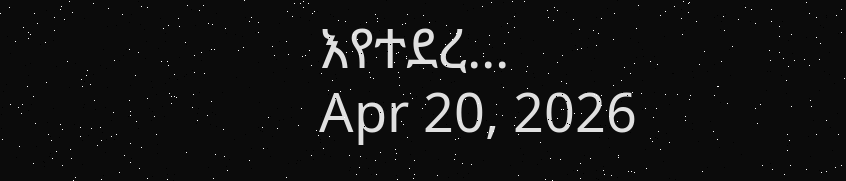እየተደረ...
Apr 20, 2026